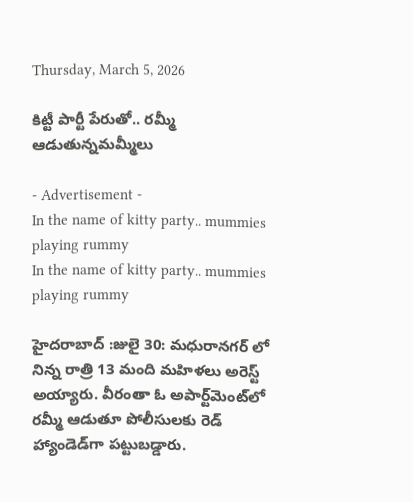Thursday, March 5, 2026

కిట్టీ పార్టీ పేరుతో.. రమ్మీ ఆడుతున్నమమ్మీలు

- Advertisement -
In the name of kitty party.. mummies playing rummy
In the name of kitty party.. mummies playing rummy

హైదరాబాద్‌ :జులై 30: మధురానగర్‌ లో నిన్న రాత్రి 13 మంది మహిళలు అరెస్ట్  అయ్యారు. వీరంతా ఓ అపార్ట్‌మెంట్‌లో రమ్మీ ఆడుతూ పోలీసులకు రెడ్ హ్యాండెడ్‌గా పట్టుబడ్డారు.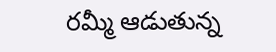రమ్మీ ఆడుతున్న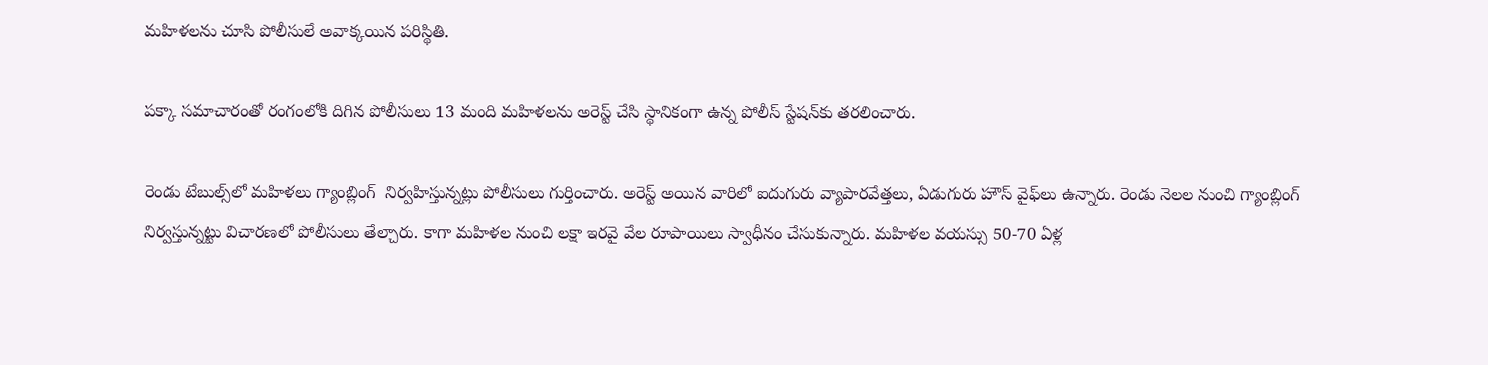మహిళలను చూసి పోలీసులే అవాక్కయిన పరిస్థితి.

పక్కా సమాచారంతో రంగంలోకి దిగిన పోలీసులు 13 మంది మహిళలను అరెస్ట్ చేసి స్థానికంగా ఉన్న పోలీస్ స్టేషన్‌కు తరలించారు.

రెండు టేబుల్స్‌లో మహిళలు గ్యాంబ్లింగ్  నిర్వహిస్తున్నట్లు పోలీసులు గుర్తించారు. అరెస్ట్ అయిన వారిలో ఐదుగురు వ్యాపారవేత్తలు, ఏడుగురు హౌస్ వైఫ్‌లు ఉన్నారు. రెండు నెలల నుంచి గ్యాంబ్లింగ్ నిర్వస్తున్నట్టు విచారణలో పోలీసులు తేల్చారు. కాగా మహిళల నుంచి లక్షా ఇరవై వేల రూపాయిలు స్వాధీనం చేసుకున్నారు. మహిళల వయస్సు 50-70 ఏళ్ల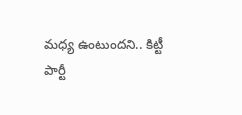మధ్య ఉంటుందని.. కిట్టీ పార్టీ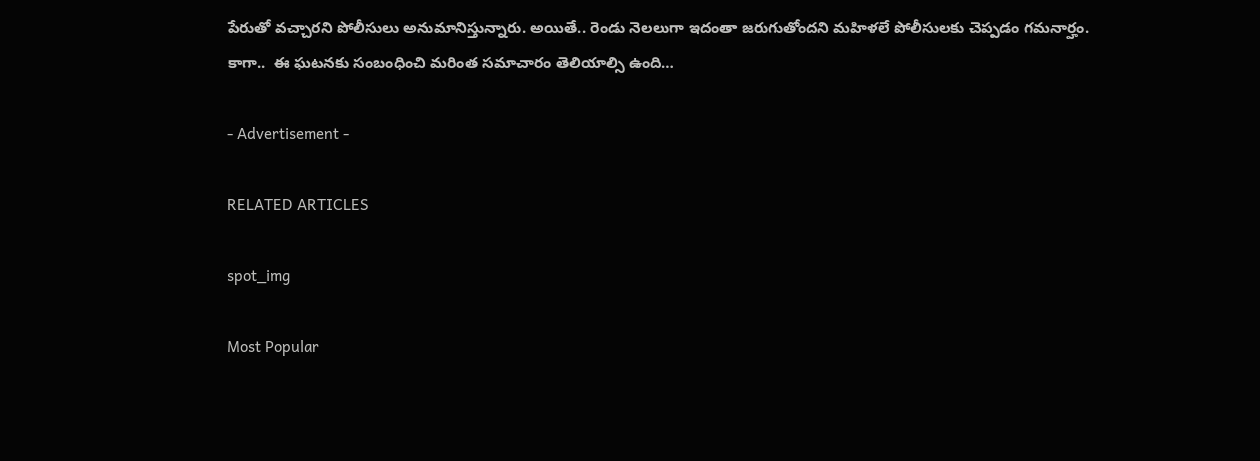పేరుతో వచ్చారని పోలీసులు అనుమానిస్తున్నారు. అయితే.. రెండు నెలలుగా ఇదంతా జరుగుతోందని మహిళలే పోలీసులకు చెప్పడం గమనార్హం. కాగా..  ఈ ఘటనకు సంబంధించి మరింత సమాచారం తెలియాల్సి ఉంది…

- Advertisement -

RELATED ARTICLES

spot_img

Most Popular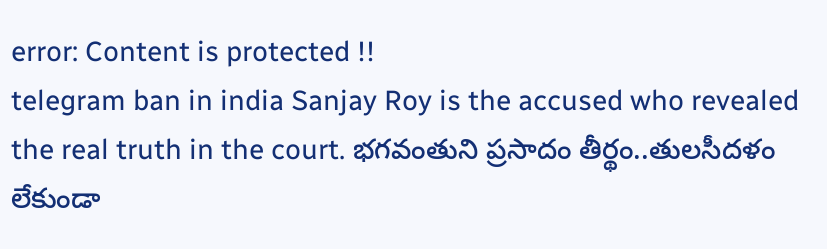error: Content is protected !!
telegram ban in india Sanjay Roy is the accused who revealed the real truth in the court. భగవంతుని ప్రసాదం తీర్థం..తులసీదళం లేకుండా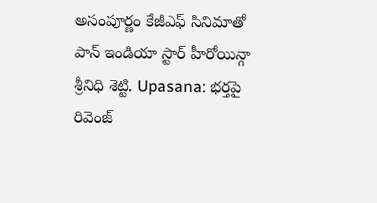అసంపూర్ణం కేజీఎఫ్ సినిమాతో పాన్ ఇండియా స్టార్ హీరోయిన్గా శ్రీనిధి శెట్టి. Upasana: భర్తపై రివెంజ్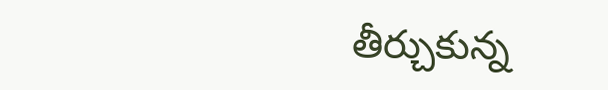తీర్చుకున్న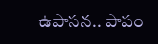ఉపాసన.. పాపం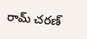రామ్ చరణ్